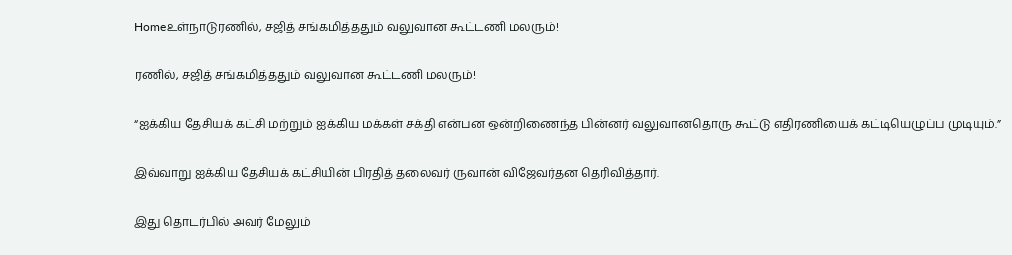Homeஉள்நாடுரணில், சஜித் சங்கமித்ததும் வலுவான கூட்டணி மலரும்!

ரணில், சஜித் சங்கமித்ததும் வலுவான கூட்டணி மலரும்!

“ஐக்கிய தேசியக் கட்சி மற்றும் ஐக்கிய மக்கள் சக்தி என்பன ஒன்றிணைந்த பின்னர் வலுவானதொரு கூட்டு எதிரணியைக் கட்டியெழுப்ப முடியும்.”

இவ்வாறு ஐக்கிய தேசியக் கட்சியின் பிரதித் தலைவர் ருவான் விஜேவர்தன தெரிவித்தார்.

இது தொடர்பில் அவர் மேலும்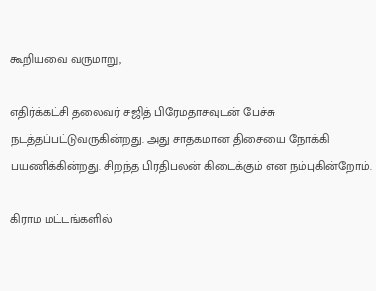கூறியவை வருமாறு,

எதிர்க்கட்சி தலைவர் சஜித் பிரேமதாசவுடன் பேச்சு நடத்தப்பட்டுவருகின்றது. அது சாதகமான திசையை நோக்கி பயணிக்கின்றது. சிறந்த பிரதிபலன் கிடைக்கும் என நம்புகின்றோம்.

கிராம மட்டங்களில்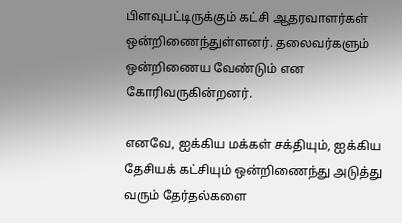பிளவுபட்டிருக்கும் கட்சி ஆதரவாளர்கள் ஒன்றிணைந்துள்ளனர். தலைவர்களும் ஒன்றிணைய வேண்டும் என கோரிவருகின்றனர்.

எனவே, ஐக்கிய மக்கள் சக்தியும், ஐக்கிய தேசியக் கட்சியும் ஒன்றிணைந்து அடுத்து வரும் தேர்தல்களை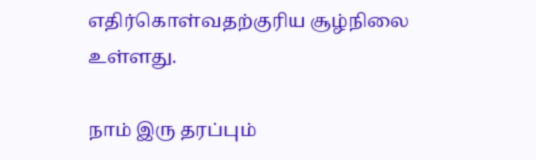எதிர்கொள்வதற்குரிய சூழ்நிலை உள்ளது.

நாம் இரு தரப்பும்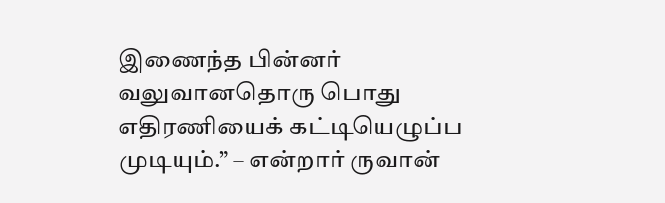இணைந்த பின்னர் வலுவானதொரு பொது எதிரணியைக் கட்டியெழுப்ப முடியும்.” – என்றார் ருவான்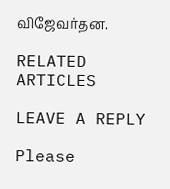விஜேவர்தன.

RELATED ARTICLES

LEAVE A REPLY

Please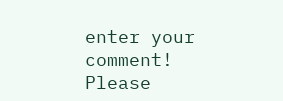enter your comment!
Please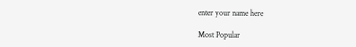enter your name here

Most Popular